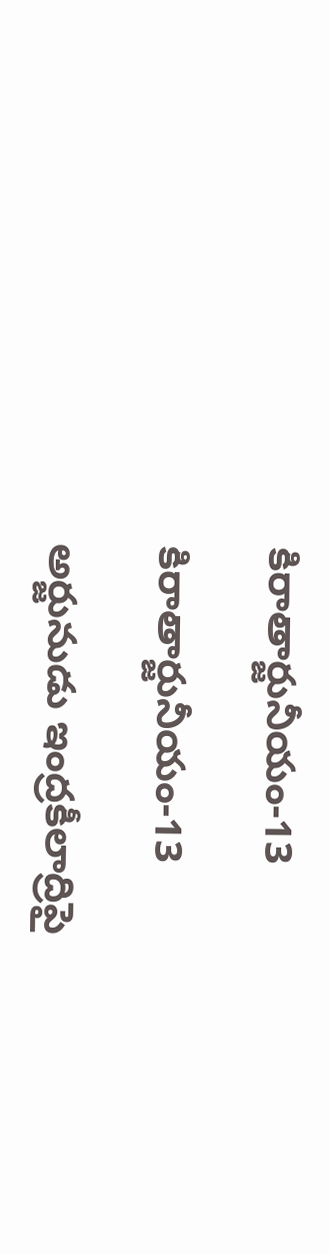కిరాతార్జునీయం-13

కిరాతార్జునీయం-13

అర్జునుడు ఇంద్రకీలాద్రిపై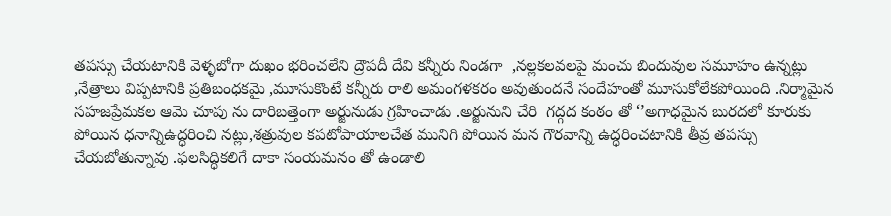తపస్సు చేయటానికి వెళ్ళబోగా దుఖం భరించలేని ద్రౌపదీ దేవి కన్నీరు నిండగా  ,నల్లకలవలపై మంచు బిందువుల సమూహం ఉన్నట్లు ,నేత్రాలు విప్పటానికి ప్రతిబంధకమై ,మూసుకొంటే కన్నీరు రాలి అమంగళకరం అవుతుందనే సందేహంతో మూసుకోలేకపోయింది .నిర్మామైన సహజప్రేమకల ఆమె చూపు ను దారిబత్తెంగా అర్జునుడు గ్రహించాడు .అర్జునుని చేరి  గద్గద కంఠం తో ‘’అగాధమైన బురదలో కూరుకు పోయిన ధనాన్నిఉద్ధరి౦చి నట్లు,శత్రువుల కపటోపాయాలచేత మునిగి పోయిన మన గౌరవాన్ని ఉద్ధరించటానికి తీవ్ర తపస్సు చేయబోతున్నావు .ఫలసిద్ధికలిగే దాకా సంయమనం తో ఉండాలి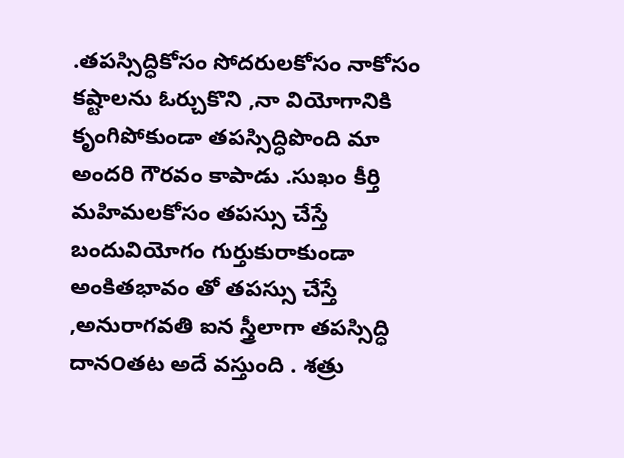.తపస్సిద్ధికోసం సోదరులకోసం నాకోసం కష్టాలను ఓర్చుకొని ,నా వియోగానికి  కృంగిపోకుండా తపస్సిద్ధిపొంది మా అందరి గౌరవం కాపాడు .సుఖం కీర్తి మహిమలకోసం తపస్సు చేస్తే బందువియోగం గుర్తుకురాకుండా అంకితభావం తో తపస్సు చేస్తే ,అనురాగవతి ఐన స్త్రీలాగా తపస్సిద్ధి దాన౦తట అదే వస్తుంది . శత్రు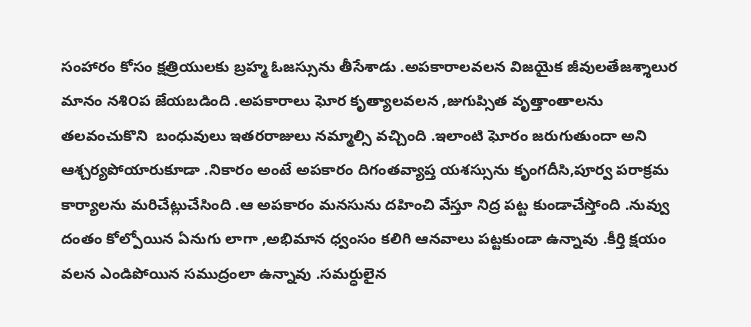సంహారం కోసం క్షత్రియులకు బ్రహ్మ ఓజస్సును తీసేశాడు .అపకారాలవలన విజయైక జీవులతేజశ్శాలుర మానం నశి౦ప జేయబడింది .అపకారాలు ఘోర కృత్యాలవలన ,జుగుప్సిత వృత్తాంతాలను తలవంచుకొని  బంధువులు ఇతరరాజులు నమ్మాల్సి వచ్చింది .ఇలాంటి ఘోరం జరుగుతుందా అని ఆశ్చర్యపోయారుకూడా .నికారం అంటే అపకారం దిగంతవ్యాప్త యశస్సును కృంగదీసి,పూర్వ పరాక్రమ కార్యాలను మరిచేట్లుచేసింది .ఆ అపకారం మనసును దహించి వేస్తూ నిద్ర పట్ట కుండాచేస్తోంది .నువ్వు దంతం కోల్పోయిన ఏనుగు లాగా ,అభిమాన ధ్వంసం కలిగి ఆనవాలు పట్టకుండా ఉన్నావు .కీర్తి క్షయం వలన ఎండిపోయిన సముద్రంలా ఉన్నావు .సమర్ధులైన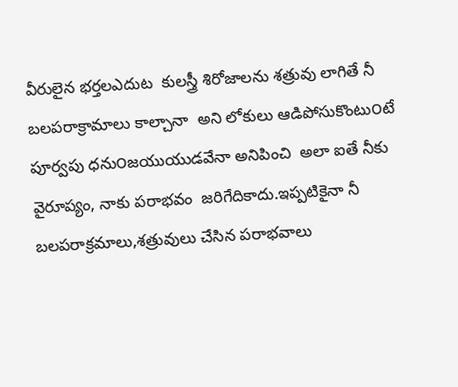వీరులైన భర్తలఎదుట  కులస్త్రీ శిరోజాలను శత్రువు లాగితే నీ బలపరాక్రామాలు కాల్చానా  అని లోకులు ఆడిపోసుకొంటు౦టే  పూర్వపు ధను౦జయుయుడవేనా అనిపించి  అలా ఐతే నీకు వైరూప్యం, నాకు పరాభవం  జరిగేదికాదు.ఇప్పటికైనా నీ బలపరాక్రమాలు,శత్రువులు చేసిన పరాభవాలు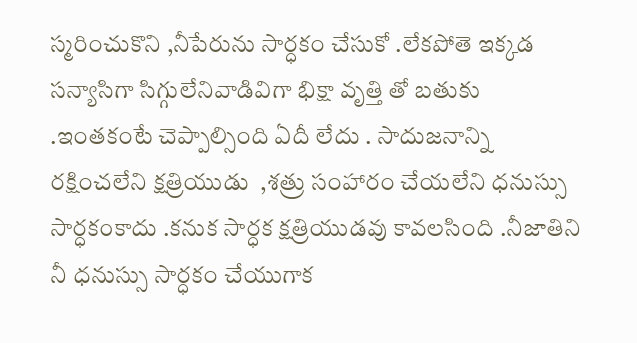స్మరించుకొని ,నీపేరును సార్ధకం చేసుకో .లేకపోతె ఇక్కడ సన్యాసిగా సిగ్గులేనివాడివిగా భిక్షా వృత్తి తో బతుకు .ఇంతకంటే చెప్పాల్సింది ఏదీ లేదు . సాదుజనాన్ని రక్షించలేని క్షత్రియుడు  ,శత్రు సంహారం చేయలేని ధనుస్సు సార్ధక౦కాదు .కనుక సార్ధక క్షత్రియుడవు కావలసింది .నీజాతిని నీ ధనుస్సు సార్ధకం చేయుగాక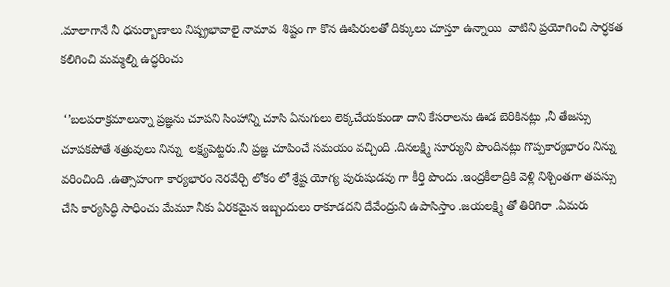.మాలాగానే నీ ధనుర్బాణాలు నిష్ప్రభావాలై నామావ  శిష్టం గా కొన ఊపిరులతో దిక్కులు చూస్తూ ఉన్నాయి  వాటిని ప్రయోగించి సార్ధకత కలిగించి మమ్మల్ని ఉద్ధరించు

 ‘’బలపరాక్రమాలున్నా ప్రజ్ఞను చూపని సింహాన్ని చూసి ఏనుగులు లెక్కచేయకుండా దాని కేసరాలను ఊడ బెరికినట్లు ,నీ తేజస్సు చూపకపోతే శత్రువులు నిన్ను  లక్ష్యపెట్టరు.నీ ప్రజ్ఞ చూపించే సమయం వచ్చింది .దినలక్ష్మి సూర్యుని పొందినట్లు గొప్పకార్యభారం నిన్ను వరించింది .ఉత్సాహంగా కార్యభారం నెరవేర్చి లోకం లో శ్రేష్ట యోగ్య పురుషుడవు గా కీర్తి పొందు .ఇంద్రకీలాద్రికి వెళ్లి నిశ్చింతగా తపస్సు చేసి కార్యసిద్ధి సాధించు మేమూ నీకు ఏరకమైన ఇబ్బందులు రాకూడదని దేవేంద్రుని ఉపాసిస్తాం .జయలక్ష్మి తో తిరిగిరా .ఏమరు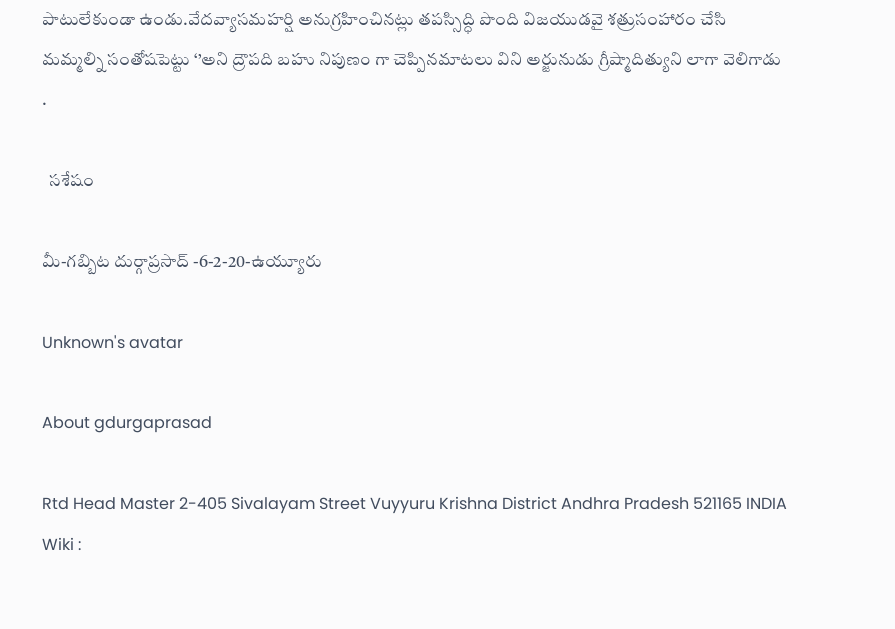పాటులేకుండా ఉండు.వేదవ్యాసమహర్షి అనుగ్రహించినట్లు తపస్సిద్ధి పొంది విజయుడవై శత్రుసంహారం చేసి మమ్మల్ని సంతోషపెట్టు ‘’అని ద్రౌపది బహు నిపుణ౦ గా చెప్పినమాటలు విని అర్జునుడు గ్రీష్మాదిత్యుని లాగా వెలిగాడు .

  సశేషం

మీ-గబ్బిట దుర్గాప్రసాద్ -6-2-20-ఉయ్యూరు

Unknown's avatar

About gdurgaprasad

Rtd Head Master 2-405 Sivalayam Street Vuyyuru Krishna District Andhra Pradesh 521165 INDIA Wiki :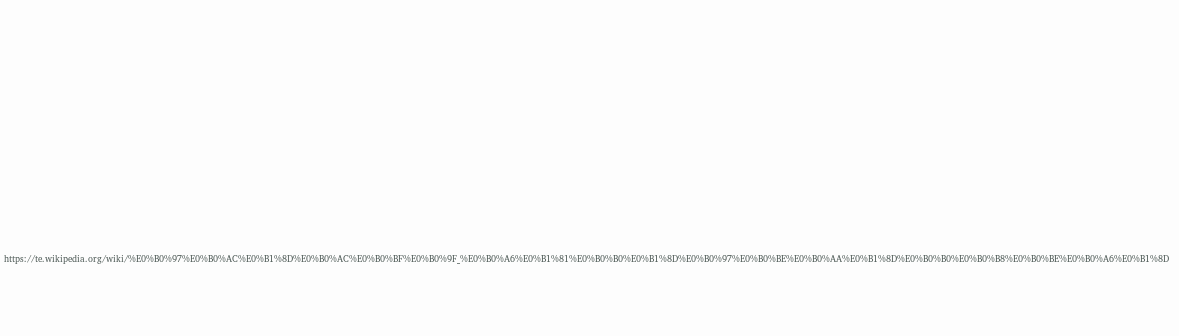https://te.wikipedia.org/wiki/%E0%B0%97%E0%B0%AC%E0%B1%8D%E0%B0%AC%E0%B0%BF%E0%B0%9F_%E0%B0%A6%E0%B1%81%E0%B0%B0%E0%B1%8D%E0%B0%97%E0%B0%BE%E0%B0%AA%E0%B1%8D%E0%B0%B0%E0%B0%B8%E0%B0%BE%E0%B0%A6%E0%B1%8D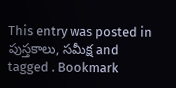This entry was posted in పుస్తకాలు, సమీక్ష and tagged . Bookmark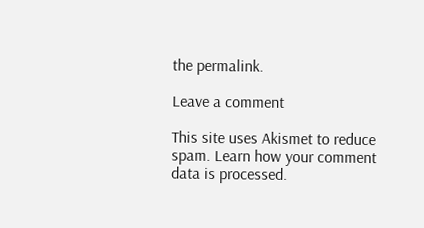the permalink.

Leave a comment

This site uses Akismet to reduce spam. Learn how your comment data is processed.